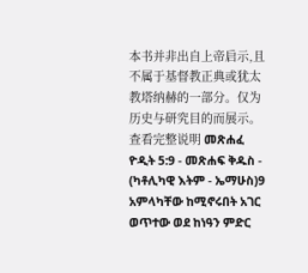本书并非出自上帝启示,且不属于基督教正典或犹太教塔纳赫的一部分。仅为历史与研究目的而展示。 查看完整说明 መጽሐፈ ዮዲት 5:9 - መጽሐፍ ቅዱስ - (ካቶሊካዊ እትም - ኤማሁስ)9 አምላካቸው ከሚኖሩበት አገር ወጥተው ወደ ከነዓን ምድር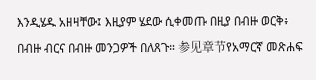እንዲሄዱ አዘዛቸው፤ እዚያም ሄደው ሲቀመጡ በዚያ በብዙ ወርቅ፥ በብዙ ብርና በብዙ መንጋዎች በለጸጉ። 参见章节የአማርኛ መጽሐፍ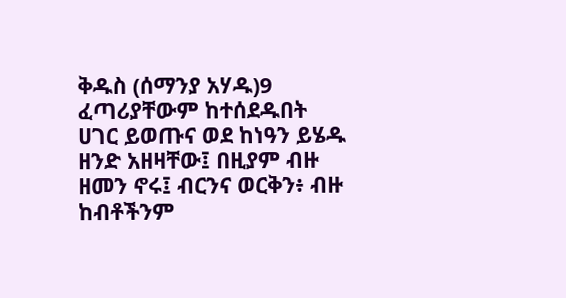ቅዱስ (ሰማንያ አሃዱ)9 ፈጣሪያቸውም ከተሰደዱበት ሀገር ይወጡና ወደ ከነዓን ይሄዱ ዘንድ አዘዛቸው፤ በዚያም ብዙ ዘመን ኖሩ፤ ብርንና ወርቅን፥ ብዙ ከብቶችንም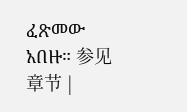ፈጽመው አበዙ። 参见章节 |